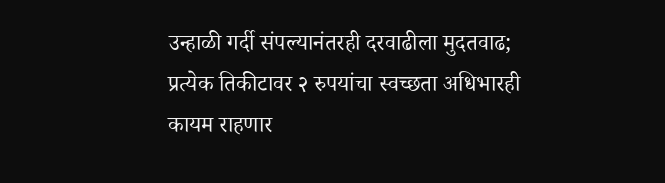उन्हाळी गर्दी संपल्यानंतरही दरवाढीला मुदतवाढ; प्रत्येक तिकीटावर २ रुपयांचा स्वच्छता अधिभारही कायम राहणार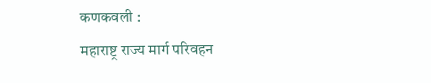कणकवली :
महाराष्ट्र राज्य मार्ग परिवहन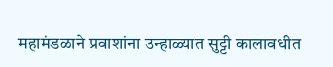महामंडळाने प्रवाशांना उन्हाळ्यात सुट्टी कालावधीत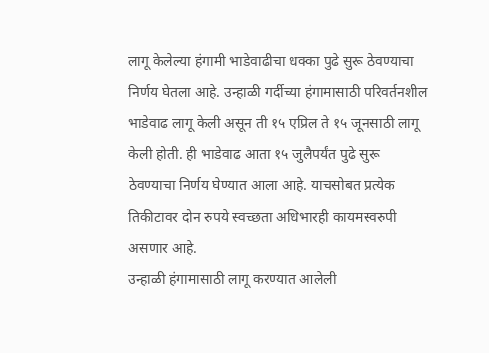लागू केलेल्या हंगामी भाडेवाढीचा धक्का पुढे सुरू ठेवण्याचा निर्णय घेतला आहे. उन्हाळी गर्दीच्या हंगामासाठी परिवर्तनशील भाडेवाढ लागू केली असून ती १५ एप्रिल ते १५ जूनसाठी लागू केली होती. ही भाडेवाढ आता १५ जुलैपर्यंत पुढे सुरू ठेवण्याचा निर्णय घेण्यात आला आहे. याचसोबत प्रत्येक तिकीटावर दोन रुपये स्वच्छता अधिभारही कायमस्वरुपी असणार आहे.
उन्हाळी हंगामासाठी लागू करण्यात आलेली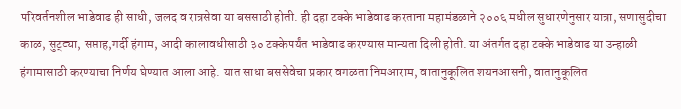परिवर्तनशील भाडेवाढ ही साधी, जलद व रात्रसेवा या बससाठी होती. ही दहा टक्के भाडेवाढ करताना महामंडळाने २००६ मधील सुधारणेनुसार यात्रा, सणासुदीचा काळ, सुट्ट्या, सप्ताह,गर्दी हंगाम, आदी कालावधीसाठी ३० टक्केपर्यंत भाडेवाढ करण्यास मान्यता दिली होती. या अंतर्गत दहा टक्के भाडेवाढ या उन्हाळी हंगामासाठी करण्याचा निर्णय घेण्यात आला आहे. यात साधा बससेवेचा प्रकार वगळता निमआराम, वातानुकूलित शयनआसनी, वातानुकूलित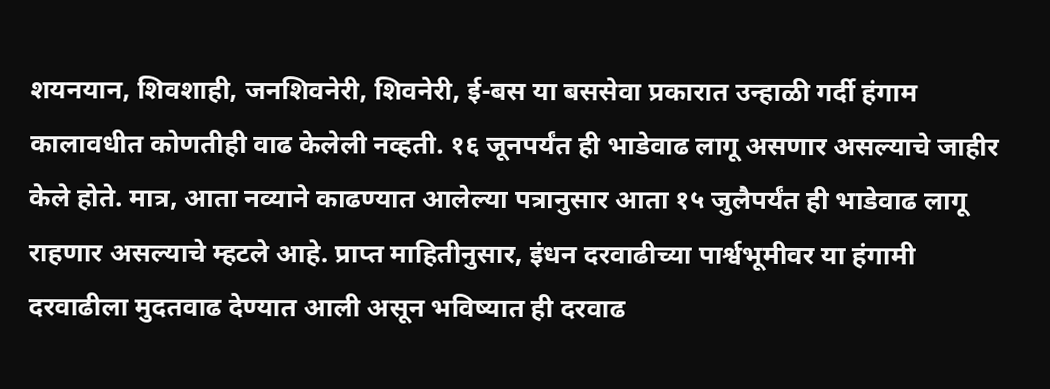शयनयान, शिवशाही, जनशिवनेरी, शिवनेरी, ई-बस या बससेवा प्रकारात उन्हाळी गर्दी हंगाम कालावधीत कोणतीही वाढ केलेली नव्हती. १६ जूनपर्यंत ही भाडेवाढ लागू असणार असल्याचे जाहीर केले होते. मात्र, आता नव्याने काढण्यात आलेल्या पत्रानुसार आता १५ जुलैपर्यंत ही भाडेवाढ लागू राहणार असल्याचे म्हटले आहे. प्राप्त माहितीनुसार, इंधन दरवाढीच्या पार्श्वभूमीवर या हंगामी दरवाढीला मुदतवाढ देण्यात आली असून भविष्यात ही दरवाढ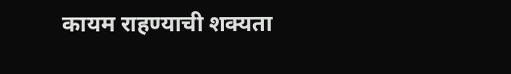कायम राहण्याची शक्यता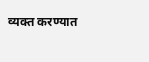व्यक्त करण्यात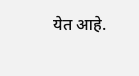येत आहे.